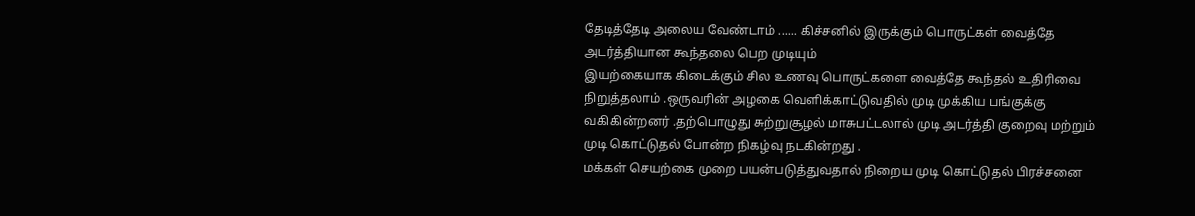தேடித்தேடி அலைய வேண்டாம் ...... கிச்சனில் இருக்கும் பொருட்கள் வைத்தே அடர்த்தியான கூந்தலை பெற முடியும்
இயற்கையாக கிடைக்கும் சில உணவு பொருட்களை வைத்தே கூந்தல் உதிரிவை நிறுத்தலாம் .ஒருவரின் அழகை வெளிக்காட்டுவதில் முடி முக்கிய பங்குக்கு வகிகின்றனர் .தற்பொழுது சுற்றுசூழல் மாசுபட்டலால் முடி அடர்த்தி குறைவு மற்றும் முடி கொட்டுதல் போன்ற நிகழ்வு நடகின்றது .
மக்கள் செயற்கை முறை பயன்படுத்துவதால் நிறைய முடி கொட்டுதல் பிரச்சனை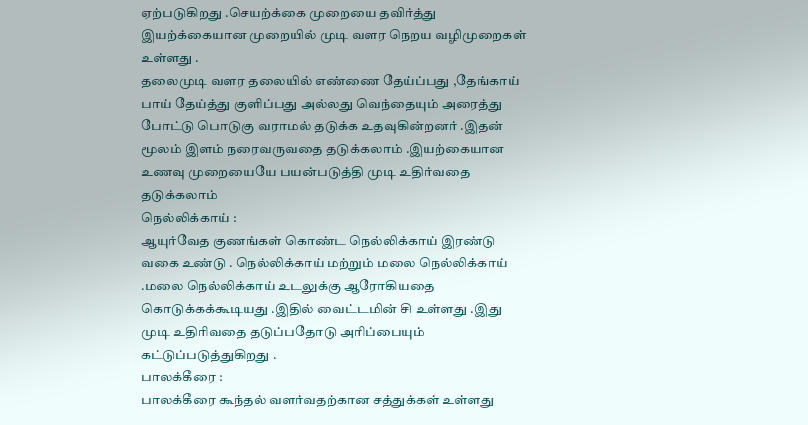ஏற்படுகிறது .செயற்க்கை முறையை தவிர்த்து இயற்க்கையான முறையில் முடி வளர நெறய வழிமுறைகள் உள்ளது .
தலைமுடி வளர தலையில் எண்ணை தேய்ப்பது ,தேங்காய் பாய் தேய்த்து குளிப்பது அல்லது வெந்தையும் அரைத்து போட்டு பொடுகு வராமல் தடுக்க உதவுகின்றனர் .இதன் மூலம் இளம் நரைவருவதை தடுக்கலாம் .இயற்கையான உணவு முறையையே பயன்படுத்தி முடி உதிர்வதை தடுக்கலாம்
நெல்லிக்காய் :
ஆயுர்வேத குணங்கள் கொண்ட நெல்லிக்காய் இரண்டு வகை உண்டு . நெல்லிக்காய் மற்றும் மலை நெல்லிக்காய் .மலை நெல்லிக்காய் உடலுக்கு ஆரோகியதை கொடுக்கக்கூடியது .இதில் வைட்டமின் சி உள்ளது .இது முடி உதிரிவதை தடுப்பதோடு அரிப்பையும் கட்டுப்படுத்துகிறது .
பாலக்கீரை :
பாலக்கீரை கூந்தல் வளர்வதற்கான சத்துக்கள் உள்ளது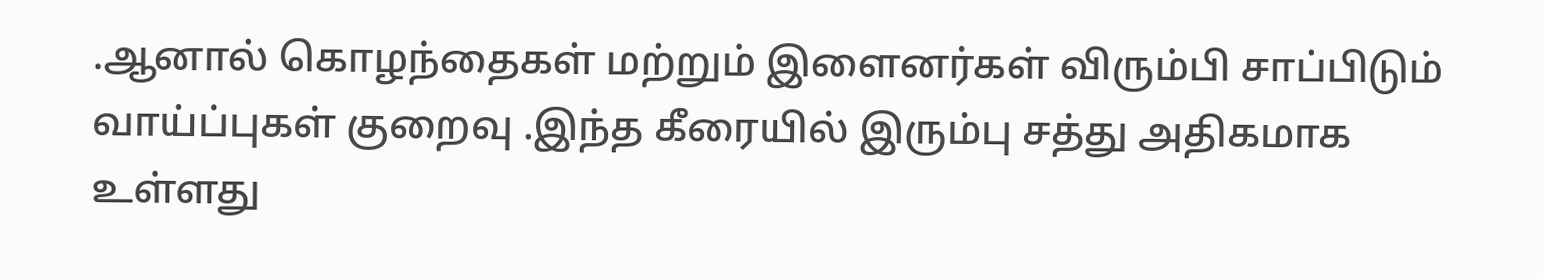.ஆனால் கொழந்தைகள் மற்றும் இளைனர்கள் விரும்பி சாப்பிடும் வாய்ப்புகள் குறைவு .இந்த கீரையில் இரும்பு சத்து அதிகமாக உள்ளது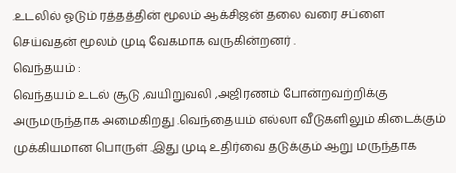.உடலில் ஓடும் ரத்தத்தின் மூலம் ஆக்சிஜன் தலை வரை சப்ளை செய்வதன் மூலம் முடி வேகமாக வருகின்றனர் .
வெந்தயம் :
வெந்தயம் உடல் சூடு ,வயிறுவலி ,அஜிரணம் போன்றவற்றிக்கு அருமருந்தாக அமைகிறது .வெந்தையம் எல்லா வீடுகளிலும் கிடைக்கும் முக்கியமான பொருள் .இது முடி உதிர்வை தடுக்கும் ஆறு மருந்தாக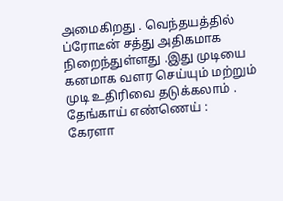அமைகிறது . வெந்தயத்தில் ப்ரோடீன் சத்து அதிகமாக நிறைந்துள்ளது .இது முடியை கனமாக வளர செய்யும் மற்றும் முடி உதிரிவை தடுக்கலாம் .
தேங்காய் எண்ணெய் :
கேரளா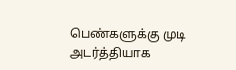பெண்களுக்கு முடி அடர்த்தியாக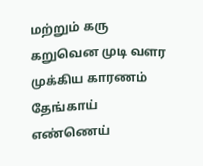மற்றும் கரு கறுவென முடி வளர முக்கிய காரணம் தேங்காய் எண்ணெய்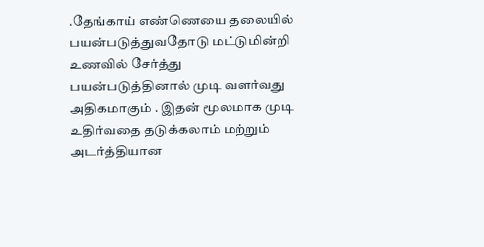.தேங்காய் எண்ணெயை தலையில் பயன்படுத்துவதோடு மட்டுமின்றி உணவில் சேர்த்து பயன்படுத்தினால் முடி வளர்வது அதிகமாகும் . இதன் மூலமாக முடி உதிர்வதை தடுக்கலாம் மற்றும் அடர்த்தியான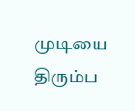முடியை திரும்ப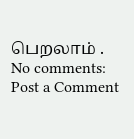பெறலாம் .
No comments:
Post a Comment